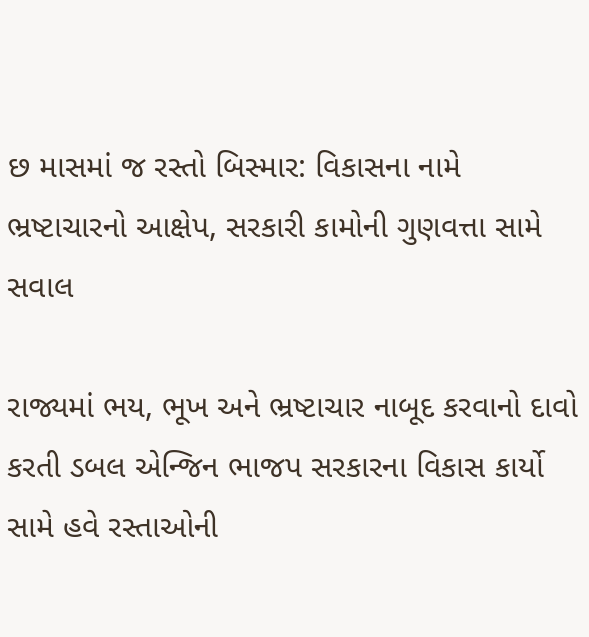છ માસમાં જ રસ્તો બિસ્માર: વિકાસના નામે ભ્રષ્ટાચારનો આક્ષેપ, સરકારી કામોની ગુણવત્તા સામે સવાલ

રાજ્યમાં ભય, ભૂખ અને ભ્રષ્ટાચાર નાબૂદ કરવાનો દાવો કરતી ડબલ એન્જિન ભાજપ સરકારના વિકાસ કાર્યો સામે હવે રસ્તાઓની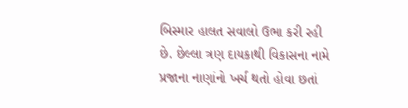બિસ્માર હાલત સવાલો ઉભા કરી રહી છે. છેલ્લા ત્રણ દાયકાથી વિકાસના નામે પ્રજાના નાણાંનો ખર્ચ થતો હોવા છતાં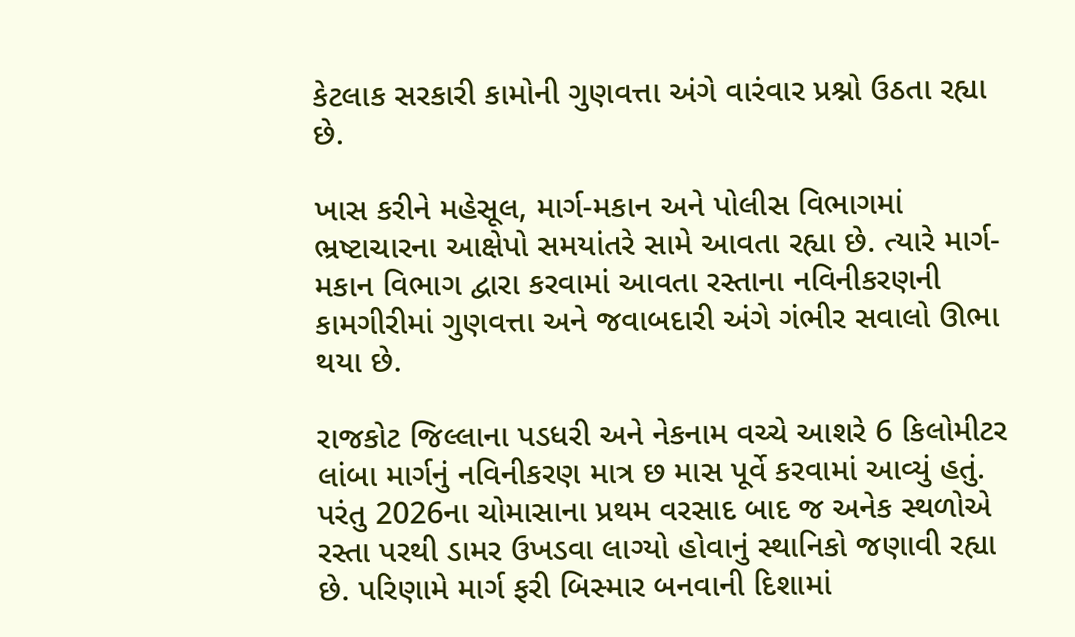કેટલાક સરકારી કામોની ગુણવત્તા અંગે વારંવાર પ્રશ્નો ઉઠતા રહ્યા છે.

ખાસ કરીને મહેસૂલ, માર્ગ-મકાન અને પોલીસ વિભાગમાં ભ્રષ્ટાચારના આક્ષેપો સમયાંતરે સામે આવતા રહ્યા છે. ત્યારે માર્ગ-મકાન વિભાગ દ્વારા કરવામાં આવતા રસ્તાના નવિનીકરણની કામગીરીમાં ગુણવત્તા અને જવાબદારી અંગે ગંભીર સવાલો ઊભા થયા છે.

રાજકોટ જિલ્લાના પડધરી અને નેકનામ વચ્ચે આશરે 6 કિલોમીટર લાંબા માર્ગનું નવિનીકરણ માત્ર છ માસ પૂર્વે કરવામાં આવ્યું હતું. પરંતુ 2026ના ચોમાસાના પ્રથમ વરસાદ બાદ જ અનેક સ્થળોએ રસ્તા પરથી ડામર ઉખડવા લાગ્યો હોવાનું સ્થાનિકો જણાવી રહ્યા છે. પરિણામે માર્ગ ફરી બિસ્માર બનવાની દિશામાં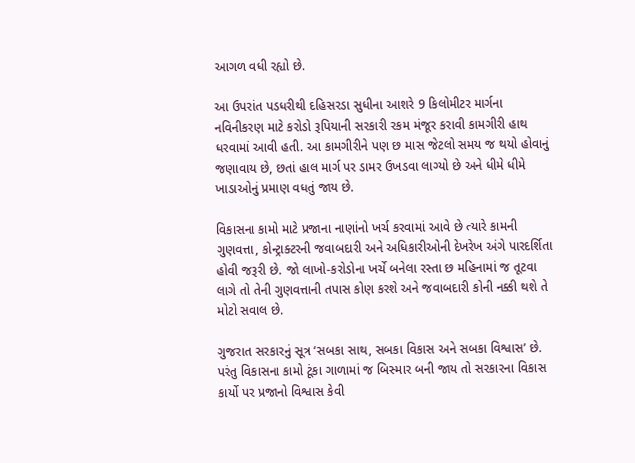આગળ વધી રહ્યો છે.

આ ઉપરાંત પડધરીથી દહિસરડા સુધીના આશરે 9 કિલોમીટર માર્ગના નવિનીકરણ માટે કરોડો રૂપિયાની સરકારી રકમ મંજૂર કરાવી કામગીરી હાથ ધરવામાં આવી હતી. આ કામગીરીને પણ છ માસ જેટલો સમય જ થયો હોવાનું જણાવાય છે, છતાં હાલ માર્ગ પર ડામર ઉખડવા લાગ્યો છે અને ધીમે ધીમે ખાડાઓનું પ્રમાણ વધતું જાય છે.

વિકાસના કામો માટે પ્રજાના નાણાંનો ખર્ચ કરવામાં આવે છે ત્યારે કામની ગુણવત્તા, કોન્ટ્રાક્ટરની જવાબદારી અને અધિકારીઓની દેખરેખ અંગે પારદર્શિતા હોવી જરૂરી છે. જો લાખો-કરોડોના ખર્ચે બનેલા રસ્તા છ મહિનામાં જ તૂટવા લાગે તો તેની ગુણવત્તાની તપાસ કોણ કરશે અને જવાબદારી કોની નક્કી થશે તે મોટો સવાલ છે.

ગુજરાત સરકારનું સૂત્ર ‘સબકા સાથ, સબકા વિકાસ અને સબકા વિશ્વાસ’ છે. પરંતુ વિકાસના કામો ટૂંકા ગાળામાં જ બિસ્માર બની જાય તો સરકારના વિકાસ કાર્યો પર પ્રજાનો વિશ્વાસ કેવી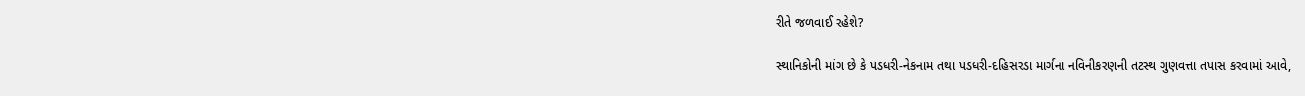રીતે જળવાઈ રહેશે?

સ્થાનિકોની માંગ છે કે પડધરી-નેકનામ તથા પડધરી-દહિસરડા માર્ગના નવિનીકરણની તટસ્થ ગુણવત્તા તપાસ કરવામાં આવે,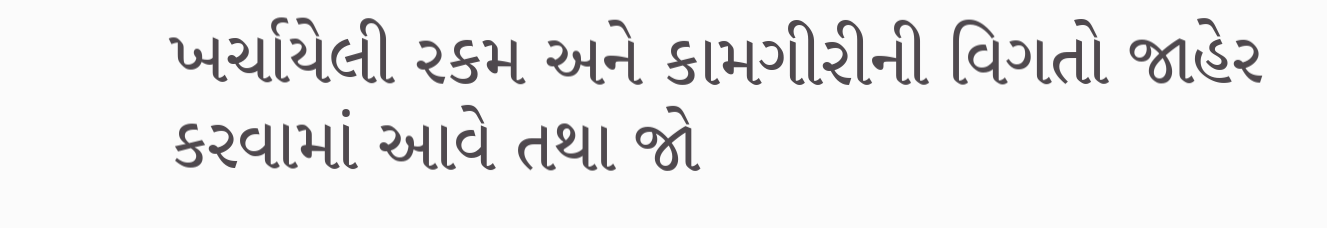ખર્ચાયેલી રકમ અને કામગીરીની વિગતો જાહેર કરવામાં આવે તથા જો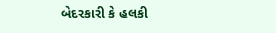બેદરકારી કે હલકી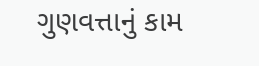ગુણવત્તાનું કામ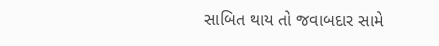સાબિત થાય તો જવાબદાર સામે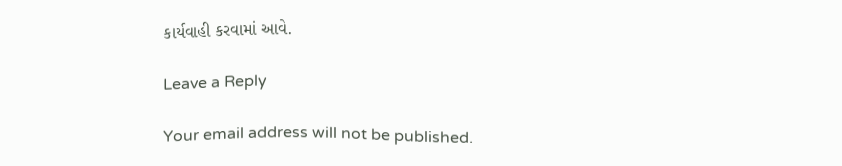કાર્યવાહી કરવામાં આવે.

Leave a Reply

Your email address will not be published.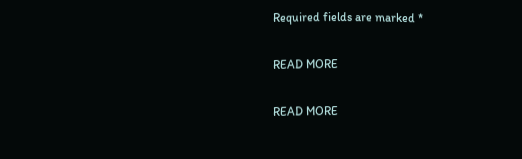Required fields are marked *

READ MORE

READ MORE